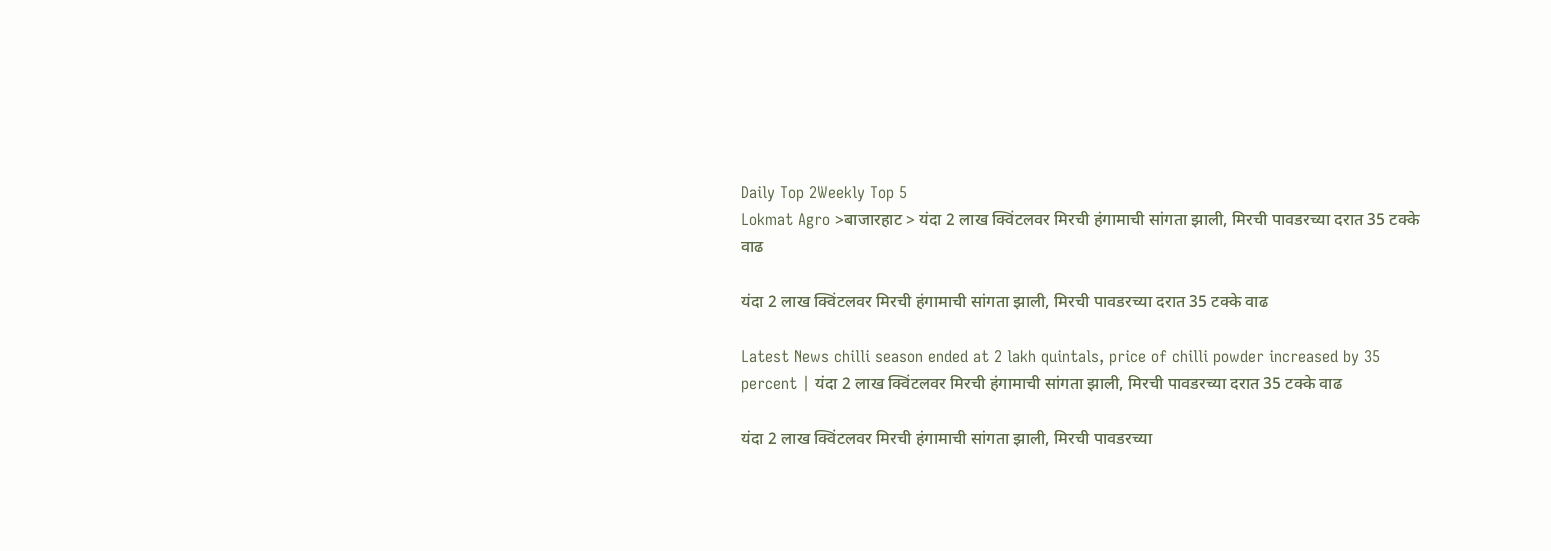Daily Top 2Weekly Top 5
Lokmat Agro >बाजारहाट > यंदा 2 लाख क्विंटलवर मिरची हंगामाची सांगता झाली, मिरची पावडरच्या दरात 35 टक्के वाढ

यंदा 2 लाख क्विंटलवर मिरची हंगामाची सांगता झाली, मिरची पावडरच्या दरात 35 टक्के वाढ

Latest News chilli season ended at 2 lakh quintals, price of chilli powder increased by 35 percent | यंदा 2 लाख क्विंटलवर मिरची हंगामाची सांगता झाली, मिरची पावडरच्या दरात 35 टक्के वाढ

यंदा 2 लाख क्विंटलवर मिरची हंगामाची सांगता झाली, मिरची पावडरच्या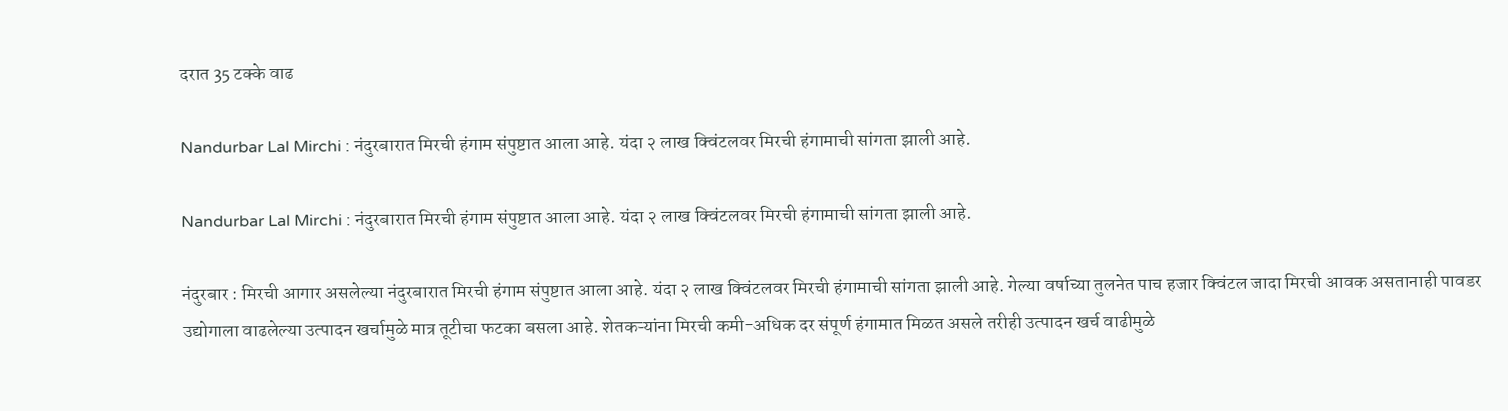दरात 35 टक्के वाढ

Nandurbar Lal Mirchi : नंदुरबारात मिरची हंगाम संपुष्टात आला आहे. यंदा २ लाख क्विंटलवर मिरची हंगामाची सांगता झाली आहे.

Nandurbar Lal Mirchi : नंदुरबारात मिरची हंगाम संपुष्टात आला आहे. यंदा २ लाख क्विंटलवर मिरची हंगामाची सांगता झाली आहे.

नंदुरबार : मिरची आगार असलेल्या नंदुरबारात मिरची हंगाम संपुष्टात आला आहे. यंदा २ लाख क्विंटलवर मिरची हंगामाची सांगता झाली आहे. गेल्या वर्षाच्या तुलनेत पाच हजार क्विंटल जादा मिरची आवक असतानाही पावडर उद्योगाला वाढलेल्या उत्पादन खर्चामुळे मात्र तूटीचा फटका बसला आहे. शेतकऱ्यांना मिरची कमी-अधिक दर संपूर्ण हंगामात मिळत असले तरीही उत्पादन खर्च वाढीमुळे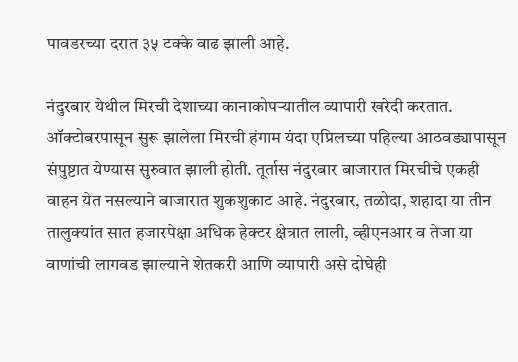पावडरच्या दरात ३५ टक्के वाढ झाली आहे.

नंदुरबार येथील मिरची देशाच्या कानाकोपऱ्यातील व्यापारी खरेदी करतात. ऑक्टोबरपासून सुरू झालेला मिरची हंगाम यंदा एप्रिलच्या पहिल्या आठवड्यापासून संपुष्टात येण्यास सुरुवात झाली होती. तूर्तास नंदुरबार बाजारात मिरचीचे एकही वाहन येत नसल्याने बाजारात शुकशुकाट आहे. नंदुरबार, तळोदा, शहादा या तीन तालुक्यांत सात हजारपेक्षा अधिक हेक्टर क्षेत्रात लाली, व्हीएनआर व तेजा या वाणांची लागवड झाल्याने शेतकरी आणि व्यापारी असे दोघेही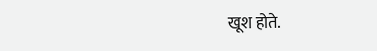खूश होते.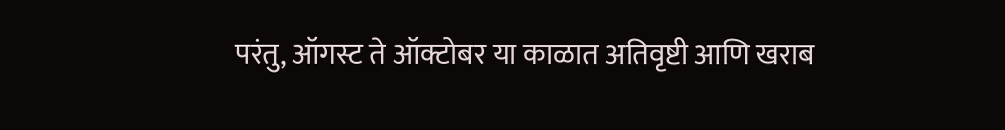परंतु, ऑगस्ट ते ऑक्टोबर या काळात अतिवृष्टी आणि खराब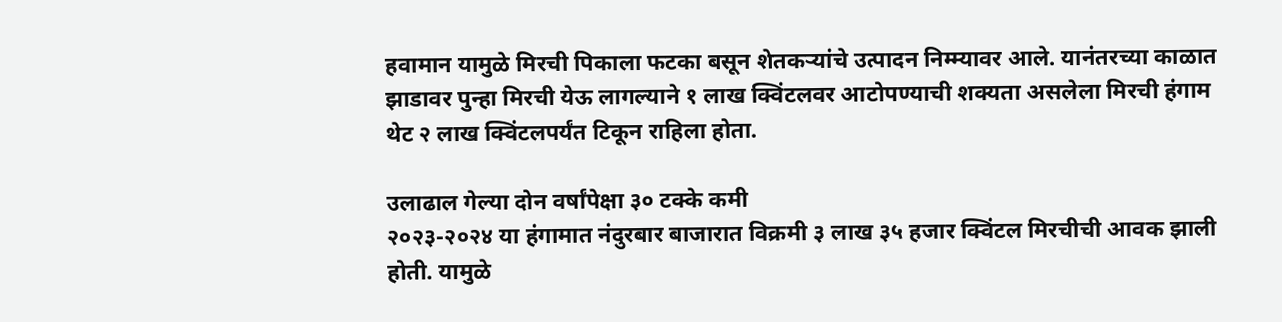हवामान यामुळे मिरची पिकाला फटका बसून शेतकऱ्यांचे उत्पादन निम्म्यावर आले. यानंतरच्या काळात झाडावर पुन्हा मिरची येऊ लागल्याने १ लाख क्विंटलवर आटोपण्याची शक्यता असलेला मिरची हंगाम थेट २ लाख क्विंटलपर्यंत टिकून राहिला होता.

उलाढाल गेल्या दोन वर्षांपेक्षा ३० टक्के कमी
२०२३-२०२४ या हंगामात नंदुरबार बाजारात विक्रमी ३ लाख ३५ हजार क्विंटल मिरचीची आवक झाली होती. यामुळे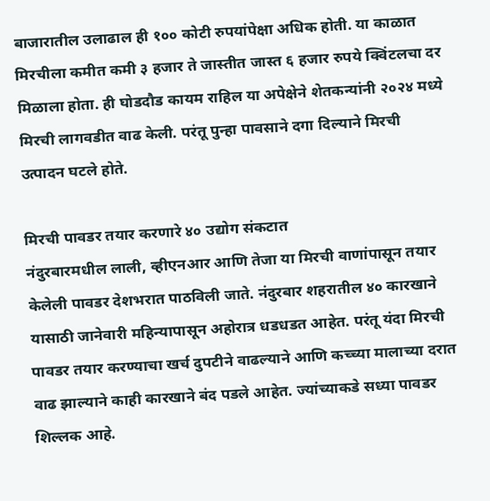बाजारातील उलाढाल ही १०० कोटी रुपयांपेक्षा अधिक होती. या काळात मिरचीला कमीत कमी ३ हजार ते जास्तीत जास्त ६ हजार रुपये क्विंटलचा दर मिळाला होता. ही घोडदौड कायम राहिल या अपेक्षेने शेतकन्यांनी २०२४ मध्ये मिरची लागवडीत वाढ केली. परंतू पुन्हा पावसाने दगा दिल्याने मिरची उत्पादन घटले होते.

मिरची पावडर तयार करणारे ४० उद्योग संकटात
नंदुरबारमधील लाली, व्हीएनआर आणि तेजा या मिरची वाणांपासून तयार केलेली पावडर देशभरात पाठविली जाते. नंदुरबार शहरातील ४० कारखाने यासाठी जानेवारी महिन्यापासून अहोरात्र धडधडत आहेत. परंतू यंदा मिरची पावडर तयार करण्याचा खर्च दुपटीने वाढल्याने आणि कच्च्या मालाच्या दरात वाढ झाल्याने काही कारखाने बंद पडले आहेत. ज्यांच्याकडे सध्या पावडर शिल्लक आहे.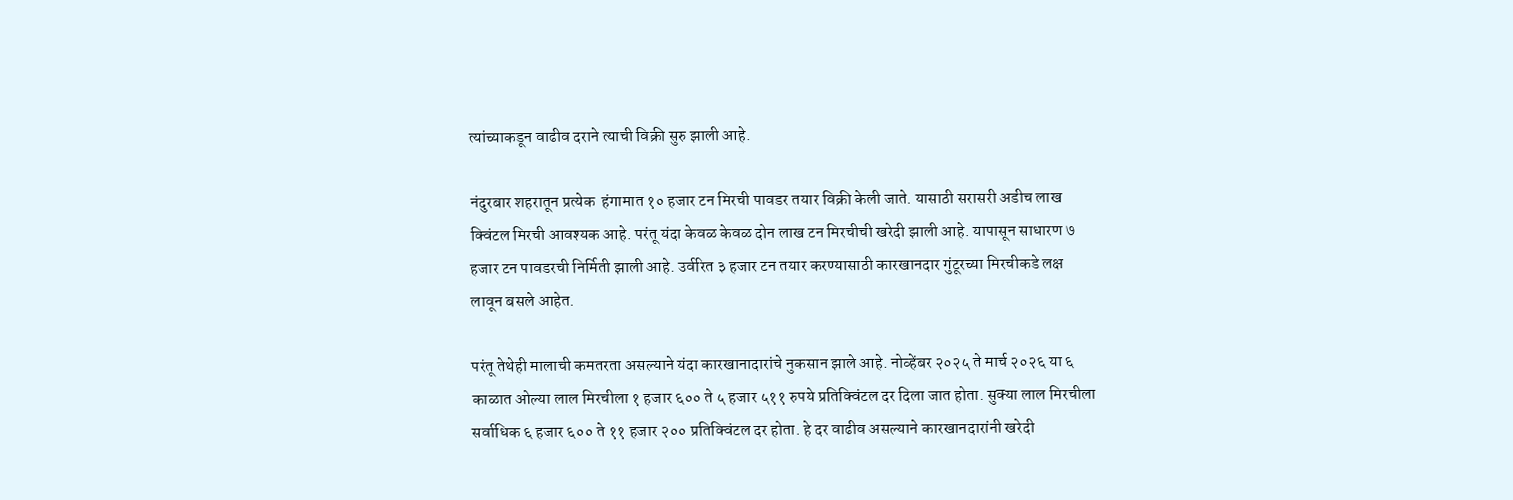त्यांच्याकडून वाढीव दराने त्याची विक्री सुरु झाली आहे.

नंदुरबार शहरातून प्रत्येक  हंगामात १० हजार टन मिरची पावडर तयार विक्री केली जाते. यासाठी सरासरी अडीच लाख क्विंटल मिरची आवश्यक आहे. परंतू यंदा केवळ केवळ दोन लाख टन मिरचीची खरेदी झाली आहे. यापासून साधारण ७ हजार टन पावडरची निर्मिती झाली आहे. उर्वरित ३ हजार टन तयार करण्यासाठी कारखानदार गुंटूरच्या मिरचीकडे लक्ष लावून बसले आहेत.

परंतू तेथेही मालाची कमतरता असल्याने यंदा कारखानादारांचे नुकसान झाले आहे. नोव्हेंबर २०२५ ते मार्च २०२६ या ६ काळात ओल्या लाल मिरचीला १ हजार ६०० ते ५ हजार ५११ रुपये प्रतिक्विंटल दर दिला जात होता. सुक्या लाल मिरचीला सर्वाधिक ६ हजार ६०० ते ११ हजार २०० प्रतिक्विंटल दर होता. हे दर वाढीव असल्याने कारखानदारांनी खरेदी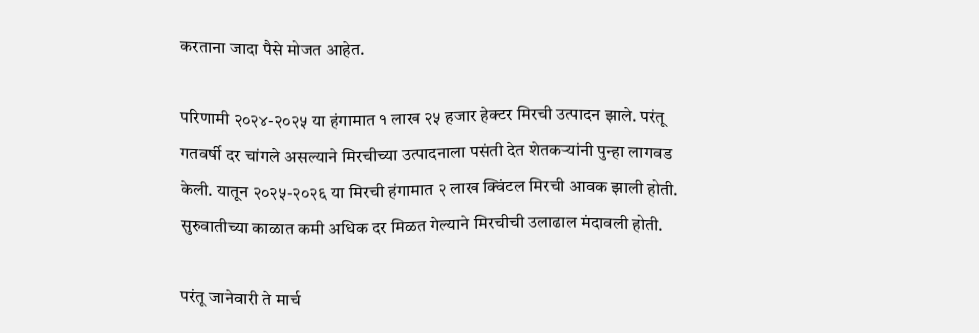करताना जादा पैसे मोजत आहेत.

परिणामी २०२४-२०२५ या हंगामात १ लाख २५ हजार हेक्टर मिरची उत्पादन झाले. परंतू गतवर्षी दर चांगले असल्याने मिरचीच्या उत्पादनाला पसंती देत शेतकऱ्यांनी पुन्हा लागवड केली. यातून २०२५-२०२६ या मिरची हंगामात २ लाख क्विंटल मिरची आवक झाली होती. सुरुवातीच्या काळात कमी अधिक दर मिळत गेल्याने मिरचीची उलाढाल मंदावली होती.

परंतू जानेवारी ते मार्च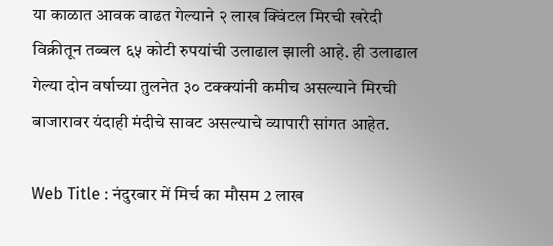या काळात आवक वाढत गेल्याने २ लाख क्विंटल मिरची खरेदी विक्रीतून तब्बल ६५ कोटी रुपयांची उलाढाल झाली आहे. ही उलाढाल गेल्या दोन वर्षाच्या तुलनेत ३० टक्क्यांनी कमीच असल्याने मिरची बाजारावर यंदाही मंदीचे सावट असल्याचे व्यापारी सांगत आहेत.

Web Title : नंदुरबार में मिर्च का मौसम 2 लाख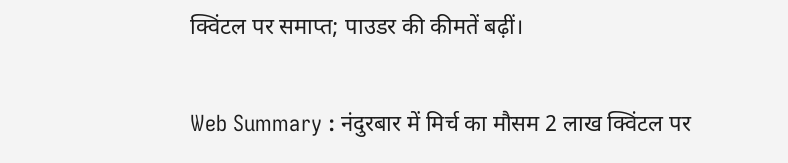क्विंटल पर समाप्त; पाउडर की कीमतें बढ़ीं।

Web Summary : नंदुरबार में मिर्च का मौसम 2 लाख क्विंटल पर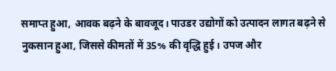समाप्त हुआ, आवक बढ़ने के बावजूद। पाउडर उद्योगों को उत्पादन लागत बढ़ने से नुकसान हुआ, जिससे कीमतों में 35% की वृद्धि हुई। उपज और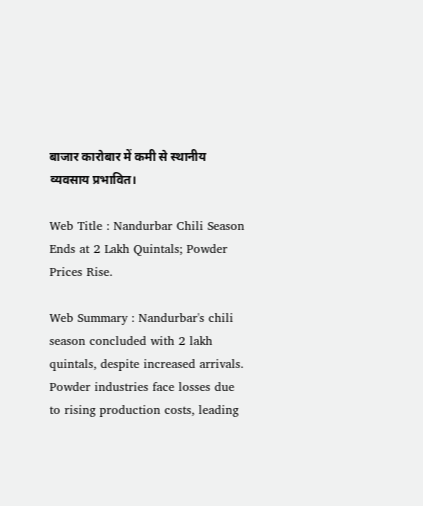बाजार कारोबार में कमी से स्थानीय व्यवसाय प्रभावित।

Web Title : Nandurbar Chili Season Ends at 2 Lakh Quintals; Powder Prices Rise.

Web Summary : Nandurbar's chili season concluded with 2 lakh quintals, despite increased arrivals. Powder industries face losses due to rising production costs, leading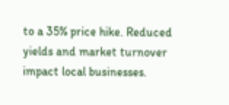to a 35% price hike. Reduced yields and market turnover impact local businesses.